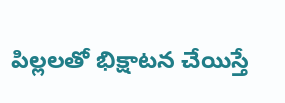పిల్లలతో భిక్షాటన చేయిస్తే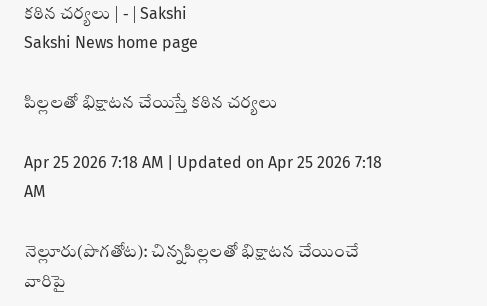కఠిన చర్యలు | - | Sakshi
Sakshi News home page

పిల్లలతో భిక్షాటన చేయిస్తే కఠిన చర్యలు

Apr 25 2026 7:18 AM | Updated on Apr 25 2026 7:18 AM

నెల్లూరు(పొగతోట): చిన్నపిల్లలతో భిక్షాటన చేయించే వారిపై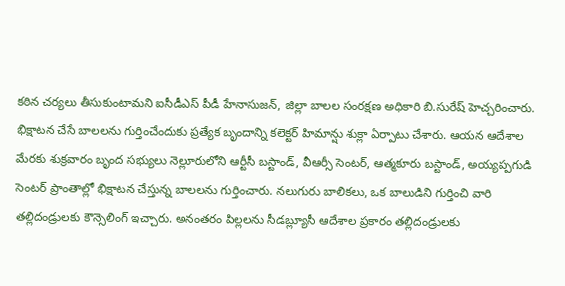కఠిన చర్యలు తీసుకుంటామని ఐసీడీఎస్‌ పీడీ హేనాసుజన్‌, జిల్లా బాలల సంరక్షణ అధికారి బి.సురేష్‌ హెచ్చరించారు. భిక్షాటన చేసే బాలలను గుర్తించేందుకు ప్రత్యేక బృందాన్ని కలెక్టర్‌ హిమాన్షు శుక్లా ఏర్పాటు చేశారు. ఆయన ఆదేశాల మేరకు శుక్రవారం బృంద సభ్యులు నెల్లూరులోని ఆర్టీసీ బస్టాండ్‌, వీఆర్సీ సెంటర్‌, ఆత్మకూరు బస్టాండ్‌, అయ్యప్పగుడి సెంటర్‌ ప్రాంతాల్లో భిక్షాటన చేస్తున్న బాలలను గుర్తించారు. నలుగురు బాలికలు, ఒక బాలుడిని గుర్తించి వారి తల్లిదండ్రులకు కౌన్సెలింగ్‌ ఇచ్చారు. అనంతరం పిల్లలను సీడబ్ల్యూసీ ఆదేశాల ప్రకారం తల్లిదండ్రులకు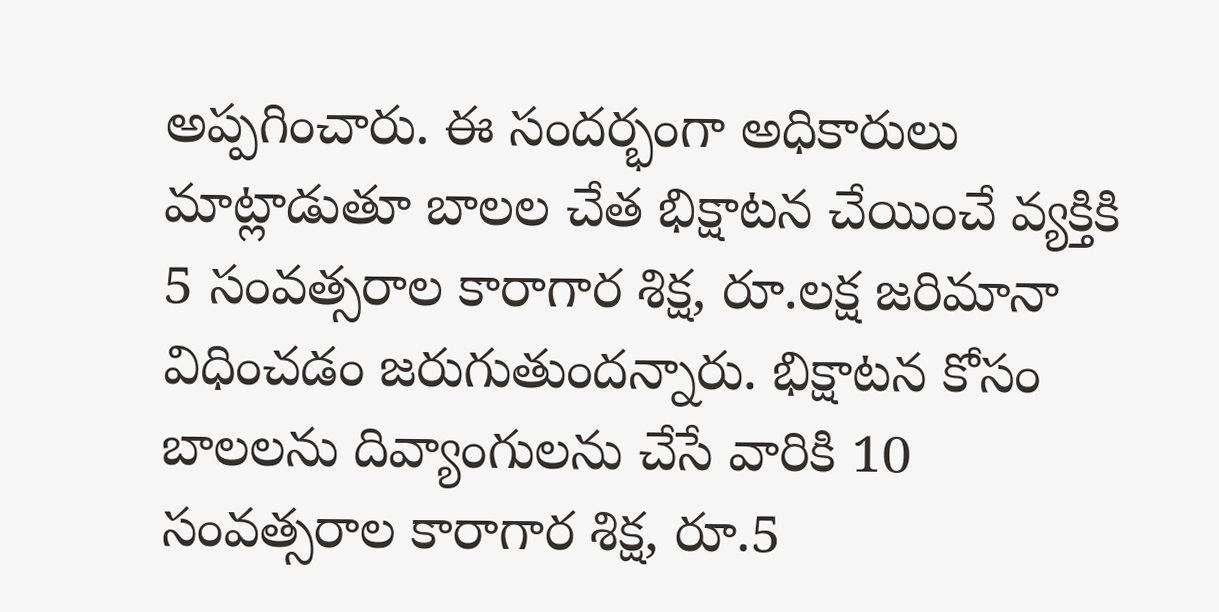అప్పగించారు. ఈ సందర్భంగా అధికారులు మాట్లాడుతూ బాలల చేత భిక్షాటన చేయించే వ్యక్తికి 5 సంవత్సరాల కారాగార శిక్ష, రూ.లక్ష జరిమానా విధించడం జరుగుతుందన్నారు. భిక్షాటన కోసం బాలలను దివ్యాంగులను చేసే వారికి 10 సంవత్సరాల కారాగార శిక్ష, రూ.5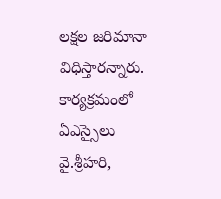లక్షల జరిమానా విధిస్తారన్నారు. కార్యక్రమంలో ఏఎస్సైలు వై.శ్రీహరి,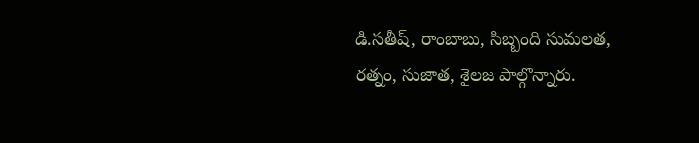డి.సతీష్‌, రాంబాబు, సిబ్బంది సుమలత, రత్నం, సుజాత, శైలజ పాల్గొన్నారు.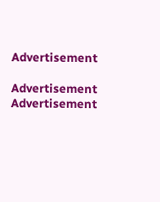Advertisement

Advertisement
Advertisement